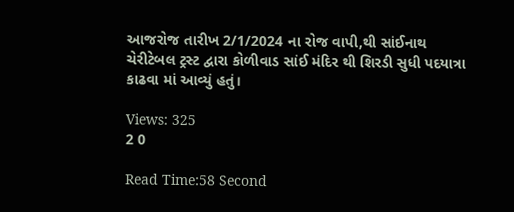આજરોજ તારીખ 2/1/2024 ના રોજ વાપી,થી સાંઈનાથ ચેરીટેબલ ટ્રસ્ટ દ્વારા કોળીવાડ સાંઈ મંદિર થી શિરડી સુધી પદયાત્રા કાઢવા માં આવ્યું હતું।

Views: 325
2 0

Read Time:58 Second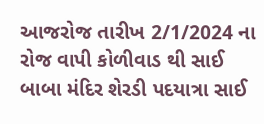આજરોજ તારીખ 2/1/2024 ના રોજ વાપી કોળીવાડ થી સાઈ બાબા મંદિર શેરડી પદયાત્રા સાઈ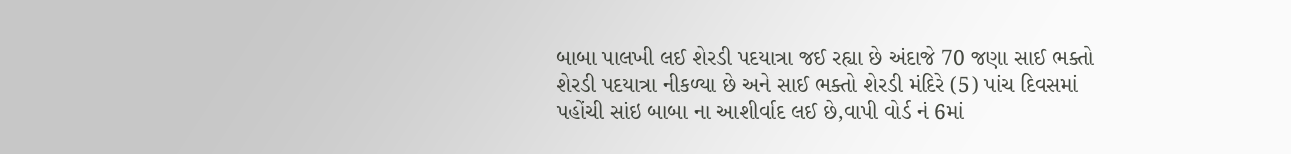બાબા પાલખી લઈ શેરડી પદયાત્રા જઈ રહ્યા છે અંદાજે 70 જણા સાઈ ભક્તો શેરડી પદયાત્રા નીકળ્યા છે અને સાઈ ભક્તો શેરડી મંદિરે (5) પાંચ દિવસમાં પહોંચી સાંઇ બાબા ના આશીર્વાદ લઈ છે,વાપી વોર્ડ નં 6માં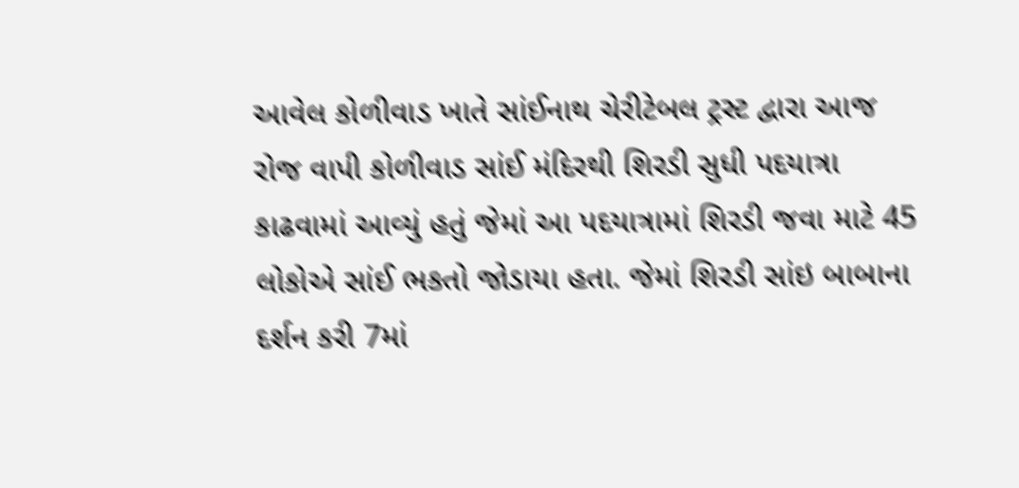આવેલ કોળીવાડ ખાતે સાંઈનાથ ચેરીટેબલ ટ્રસ્ટ દ્વારા આજ રોજ વાપી કોળીવાડ સાંઈ મંદિરથી શિરડી સુધી પદયાત્રા કાઢવામાં આવ્યું હતું જેમાં આ પદયાત્રામાં શિરડી જવા માટે 45 લોકોએ સાંઈ ભકતો જોડાયા હતા. જેમાં શિરડી સાંઇ બાબાના દર્શન કરી 7માં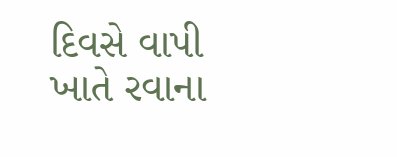દિવસે વાપી ખાતે રવાના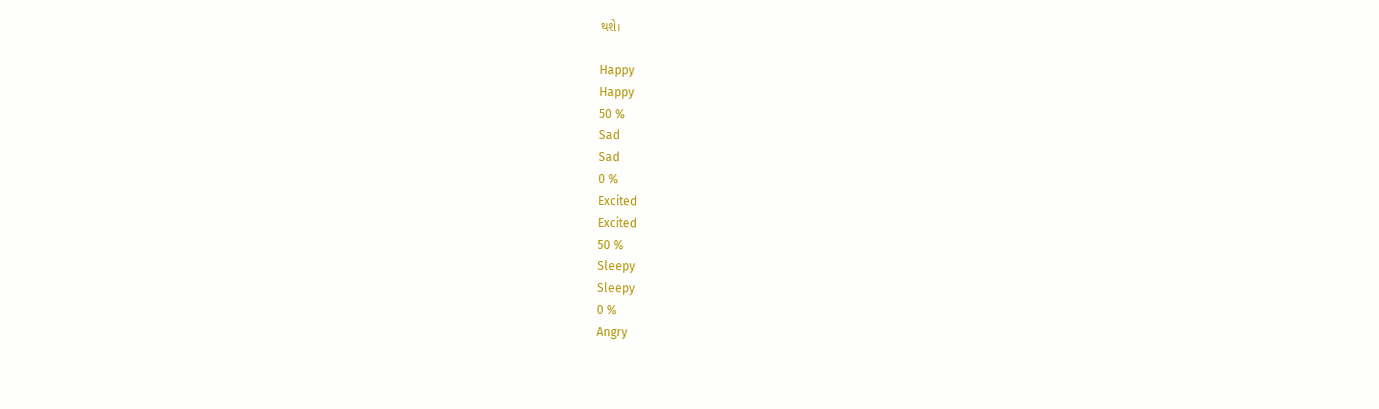થશે।

Happy
Happy
50 %
Sad
Sad
0 %
Excited
Excited
50 %
Sleepy
Sleepy
0 %
Angry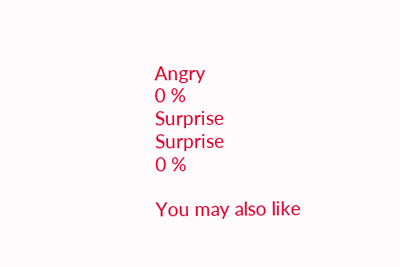Angry
0 %
Surprise
Surprise
0 %

You may also like